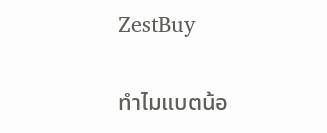ZestBuy

ทำไมแบตน้อ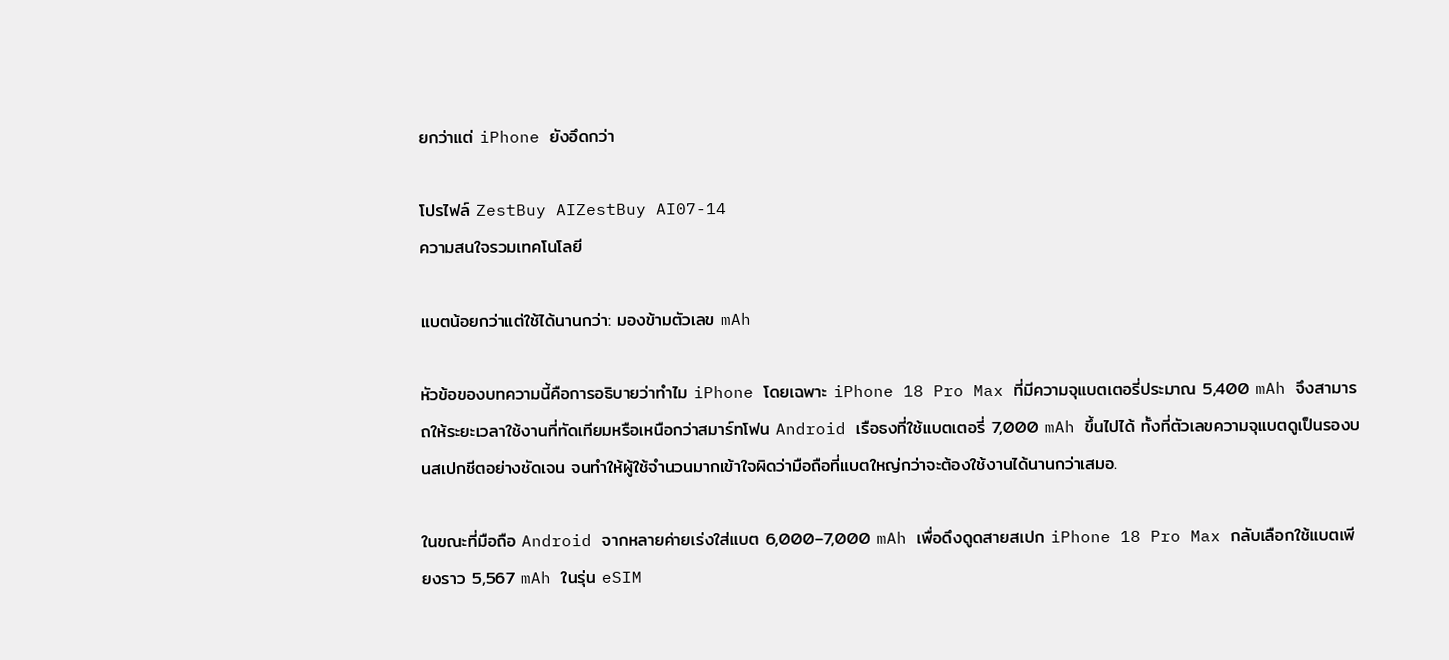ยกว่าแต่ iPhone ยังอึดกว่า

โปรไฟล์ ZestBuy AIZestBuy AI07-14
ความสนใจรวมเทคโนโลยี

แบตน้อยกว่าแต่ใช้ได้นานกว่า: มองข้ามตัวเลข mAh

หัวข้อของบทความนี้คือการอธิบายว่าทำไม iPhone โดยเฉพาะ iPhone 18 Pro Max ที่มีความจุแบตเตอรี่ประมาณ 5,400 mAh จึงสามารถให้ระยะเวลาใช้งานที่ทัดเทียมหรือเหนือกว่าสมาร์ทโฟน Android เรือธงที่ใช้แบตเตอรี่ 7,000 mAh ขึ้นไปได้ ทั้งที่ตัวเลขความจุแบตดูเป็นรองบนสเปกชีตอย่างชัดเจน จนทำให้ผู้ใช้จำนวนมากเข้าใจผิดว่ามือถือที่แบตใหญ่กว่าจะต้องใช้งานได้นานกว่าเสมอ.

ในขณะที่มือถือ Android จากหลายค่ายเร่งใส่แบต 6,000–7,000 mAh เพื่อดึงดูดสายสเปก iPhone 18 Pro Max กลับเลือกใช้แบตเพียงราว 5,567 mAh ในรุ่น eSIM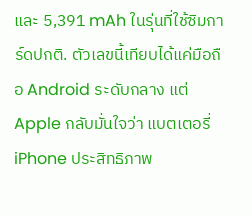และ 5,391 mAh ในรุ่นที่ใช้ซิมการ์ดปกติ. ตัวเลขนี้เทียบได้แค่มือถือ Android ระดับกลาง แต่ Apple กลับมั่นใจว่า แบตเตอรี่ iPhone ประสิทธิภาพ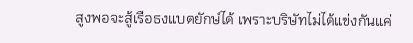สูงพอจะสู้เรือธงแบตยักษ์ได้ เพราะบริษัทไม่ได้แข่งกันแค่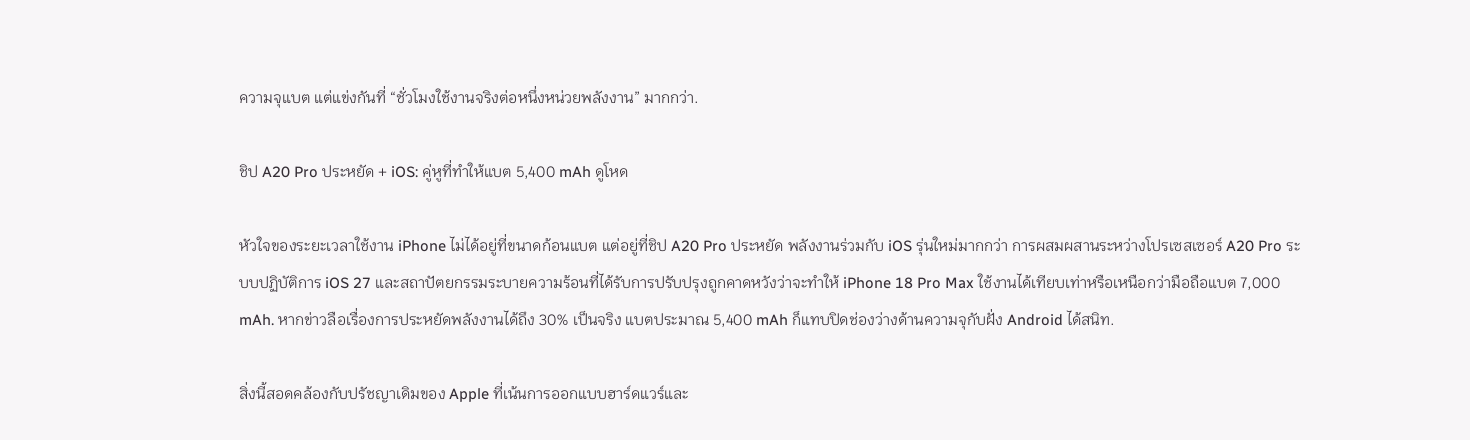ความจุแบต แต่แข่งกันที่ “ชั่วโมงใช้งานจริงต่อหนึ่งหน่วยพลังงาน” มากกว่า.

ชิป A20 Pro ประหยัด + iOS: คู่หูที่ทำให้แบต 5,400 mAh ดูโหด

หัวใจของระยะเวลาใช้งาน iPhone ไม่ได้อยู่ที่ขนาดก้อนแบต แต่อยู่ที่ชิป A20 Pro ประหยัด พลังงานร่วมกับ iOS รุ่นใหม่มากกว่า การผสมผสานระหว่างโปรเซสเซอร์ A20 Pro ระบบปฏิบัติการ iOS 27 และสถาปัตยกรรมระบายความร้อนที่ได้รับการปรับปรุงถูกคาดหวังว่าจะทำให้ iPhone 18 Pro Max ใช้งานได้เทียบเท่าหรือเหนือกว่ามือถือแบต 7,000 mAh. หากข่าวลือเรื่องการประหยัดพลังงานได้ถึง 30% เป็นจริง แบตประมาณ 5,400 mAh ก็แทบปิดช่องว่างด้านความจุกับฝั่ง Android ได้สนิท.

สิ่งนี้สอดคล้องกับปรัชญาเดิมของ Apple ที่เน้นการออกแบบฮาร์ดแวร์และ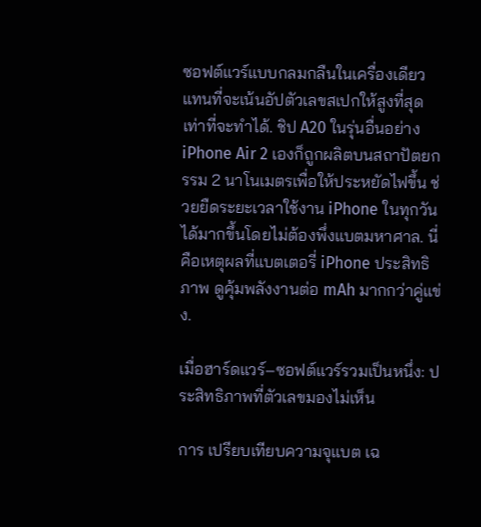ซอฟต์แวร์แบบกลมกลืนในเครื่องเดียว แทนที่จะเน้นอัปตัวเลขสเปกให้สูงที่สุดเท่าที่จะทำได้. ชิป A20 ในรุ่นอื่นอย่าง iPhone Air 2 เองก็ถูกผลิตบนสถาปัตยกรรม 2 นาโนเมตรเพื่อให้ประหยัดไฟขึ้น ช่วยยืดระยะเวลาใช้งาน iPhone ในทุกวันได้มากขึ้นโดยไม่ต้องพึ่งแบตมหาศาล. นี่คือเหตุผลที่แบตเตอรี่ iPhone ประสิทธิภาพ ดูคุ้มพลังงานต่อ mAh มากกว่าคู่แข่ง.

เมื่อฮาร์ดแวร์–ซอฟต์แวร์รวมเป็นหนึ่ง: ประสิทธิภาพที่ตัวเลขมองไม่เห็น

การ เปรียบเทียบความจุแบต เฉ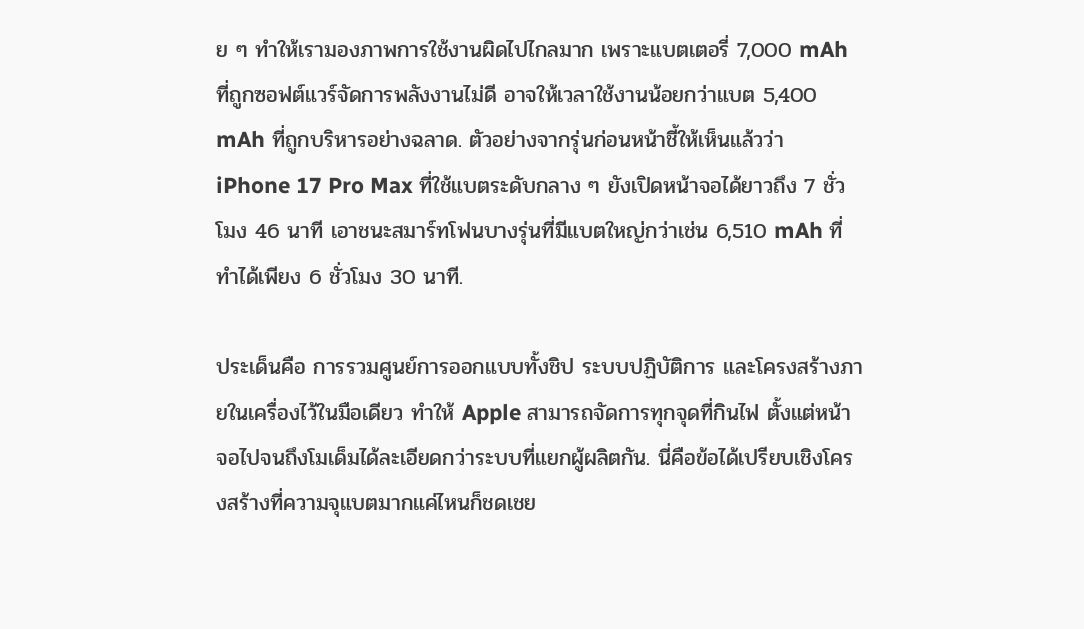ย ๆ ทำให้เรามองภาพการใช้งานผิดไปไกลมาก เพราะแบตเตอรี่ 7,000 mAh ที่ถูกซอฟต์แวร์จัดการพลังงานไม่ดี อาจให้เวลาใช้งานน้อยกว่าแบต 5,400 mAh ที่ถูกบริหารอย่างฉลาด. ตัวอย่างจากรุ่นก่อนหน้าชี้ให้เห็นแล้วว่า iPhone 17 Pro Max ที่ใช้แบตระดับกลาง ๆ ยังเปิดหน้าจอได้ยาวถึง 7 ชั่วโมง 46 นาที เอาชนะสมาร์ทโฟนบางรุ่นที่มีแบตใหญ่กว่าเช่น 6,510 mAh ที่ทำได้เพียง 6 ชั่วโมง 30 นาที.

ประเด็นคือ การรวมศูนย์การออกแบบทั้งชิป ระบบปฏิบัติการ และโครงสร้างภายในเครื่องไว้ในมือเดียว ทำให้ Apple สามารถจัดการทุกจุดที่กินไฟ ตั้งแต่หน้าจอไปจนถึงโมเด็มได้ละเอียดกว่าระบบที่แยกผู้ผลิตกัน. นี่คือข้อได้เปรียบเชิงโครงสร้างที่ความจุแบตมากแค่ไหนก็ชดเชย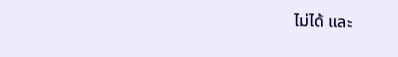ไม่ได้ และ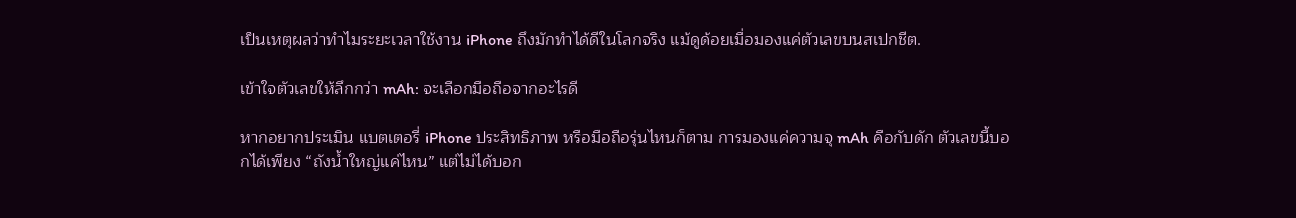เป็นเหตุผลว่าทำไมระยะเวลาใช้งาน iPhone ถึงมักทำได้ดีในโลกจริง แม้ดูด้อยเมื่อมองแค่ตัวเลขบนสเปกชีต.

เข้าใจตัวเลขให้ลึกกว่า mAh: จะเลือกมือถือจากอะไรดี

หากอยากประเมิน แบตเตอรี่ iPhone ประสิทธิภาพ หรือมือถือรุ่นไหนก็ตาม การมองแค่ความจุ mAh คือกับดัก ตัวเลขนี้บอกได้เพียง “ถังน้ำใหญ่แค่ไหน” แต่ไม่ได้บอก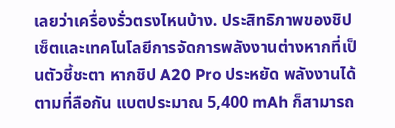เลยว่าเครื่องรั่วตรงไหนบ้าง. ประสิทธิภาพของชิปเซ็ตและเทคโนโลยีการจัดการพลังงานต่างหากที่เป็นตัวชี้ชะตา หากชิป A20 Pro ประหยัด พลังงานได้ตามที่ลือกัน แบตประมาณ 5,400 mAh ก็สามารถ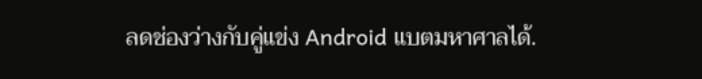ลดช่องว่างกับคู่แข่ง Android แบตมหาศาลได้.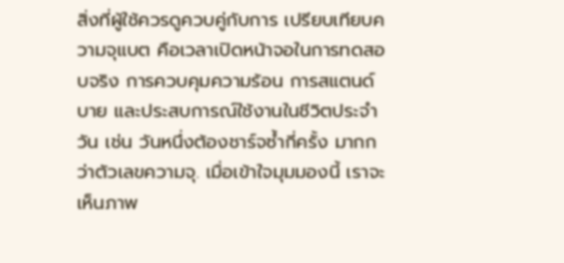สิ่งที่ผู้ใช้ควรดูควบคู่กับการ เปรียบเทียบความจุแบต คือเวลาเปิดหน้าจอในการทดสอบจริง การควบคุมความร้อน การสแตนด์บาย และประสบการณ์ใช้งานในชีวิตประจำวัน เช่น วันหนึ่งต้องชาร์จซ้ำกี่ครั้ง มากกว่าตัวเลขความจุ. เมื่อเข้าใจมุมมองนี้ เราจะเห็นภาพ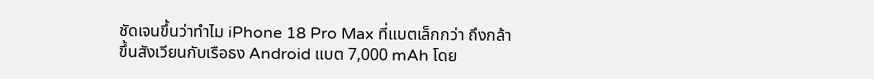ชัดเจนขึ้นว่าทำไม iPhone 18 Pro Max ที่แบตเล็กกว่า ถึงกล้าขึ้นสังเวียนกับเรือธง Android แบต 7,000 mAh โดย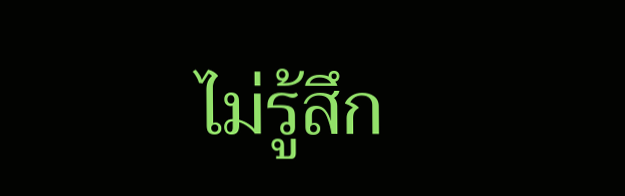ไม่รู้สึก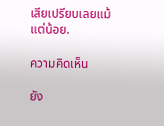เสียเปรียบเลยแม้แต่น้อย.

ความคิดเห็น

ยัง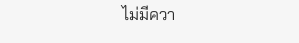ไม่มีควา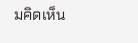มคิดเห็น